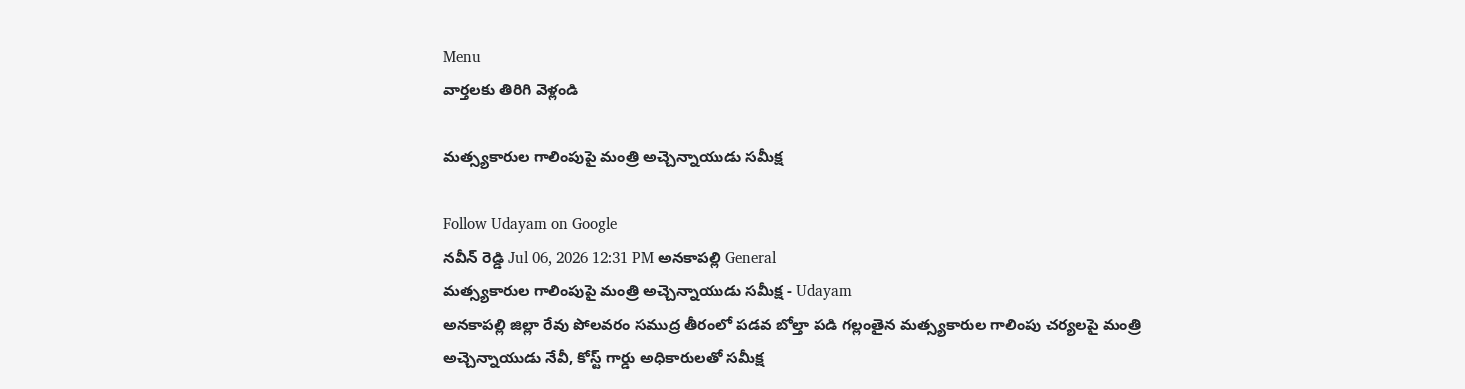Menu
వార్తలకు తిరిగి వెళ్లండి

మత్స్యకారుల గాలింపుపై మంత్రి అచ్చెన్నాయుడు సమీక్ష

Follow Udayam on Google
నవీన్ రెడ్డి Jul 06, 2026 12:31 PM అనకాపల్లి General
మత్స్యకారుల గాలింపుపై మంత్రి అచ్చెన్నాయుడు సమీక్ష - Udayam
అనకాపల్లి జిల్లా రేవు పోలవరం సముద్ర తీరంలో పడవ బోల్తా పడి గల్లంతైన మత్స్యకారుల గాలింపు చర్యలపై మంత్రి అచ్చెన్నాయుడు నేవీ, కోస్ట్ గార్డు అధికారులతో సమీక్ష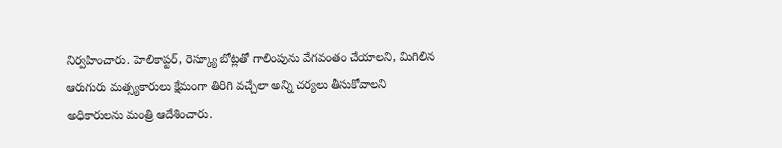నిర్వహించారు. హెలికాప్టర్, రెస్క్యూ బోట్లతో గాలింపును వేగవంతం చేయాలని, మిగిలిన ఆరుగురు మత్స్యకారులు క్షేమంగా తిరిగి వచ్చేలా అన్ని చర్యలు తీసుకోవాలని అధికారులను మంత్రి ఆదేశించారు.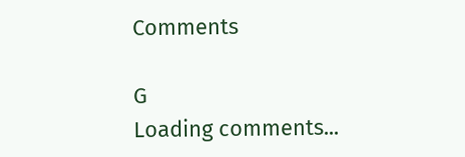Comments

G
Loading comments...